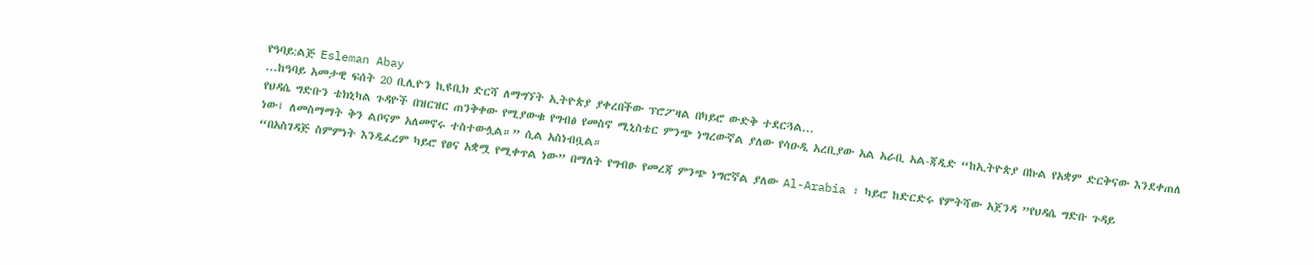የዓባይ:ልጅ Esleman Abay
...ከዓባይ አመታዊ ፍሰት 20 ቢሊዮን ኪዩቢክ ድርሻ ለማግኘት ኢትዮጵያ ያቀረበችው ፕሮፖዛል በካይሮ ውድቅ ተደርጓል...
የህዳሴ ግድቡን ቴክኒካል ጉዳዮች በዝርዝር ጠንቅቀው የሚያውቁ የግብፅ የመስኖ ሚኒስቴር ምንጭ ነግረውኛል ያለው የሳዑዲ አረቢያው አል አራቢ አል-ጃዲድ “ከኢትዮጵያ በኩል የአቋም ድርቅናው እንደቀጠለ ነው፤ ለመስማማት ቅን ልቦናም አለመኖሩ ተስተውሏል።” ሲል አስነብቧል።
“በአስገዳጅ ስምምነት እንዲፈረም ካይሮ የፀና አቋሟ የሚቀጥል ነው” በማለት የግብፁ የመረጃ ምንጭ ነግሮኛል ያለው Al-Arabia ፣ ካይሮ ከድርድሩ የምትሻው አጀንዳ ”የህዳሴ ግድቡ ጉዳይ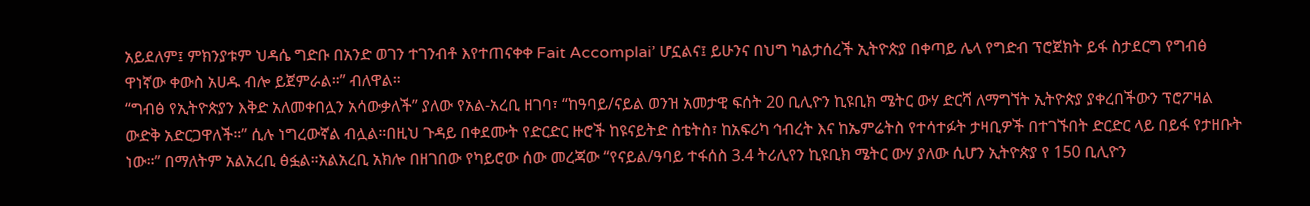አይደለም፤ ምክንያቱም ህዳሴ ግድቡ በአንድ ወገን ተገንብቶ እየተጠናቀቀ Fait Accomplai’ ሆኗልና፤ ይሁንና በህግ ካልታሰረች ኢትዮጵያ በቀጣይ ሌላ የግድብ ፕሮጀክት ይፋ ስታደርግ የግብፅ ዋነኛው ቀውስ አሀዱ ብሎ ይጀምራል።” ብለዋል።
“ግብፅ የኢትዮጵያን እቅድ አለመቀበሏን አሳውቃለች” ያለው የአል-አረቢ ዘገባ፣ “ከዓባይ/ናይል ወንዝ አመታዊ ፍሰት 20 ቢሊዮን ኪዩቢክ ሜትር ውሃ ድርሻ ለማግኘት ኢትዮጵያ ያቀረበችውን ፕሮፖዛል ውድቅ አድርጋዋለች።” ሲሉ ነግረውኛል ብሏል።በዚህ ጉዳይ በቀደሙት የድርድር ዙሮች ከዩናይትድ ስቴትስ፣ ከአፍሪካ ኅብረት እና ከኤምሬትስ የተሳተፉት ታዛቢዎች በተገኙበት ድርድር ላይ በይፋ የታዘቡት ነው።” በማለትም አልአረቢ ፅፏል።አልአረቢ አክሎ በዘገበው የካይሮው ሰው መረጃው “የናይል/ዓባይ ተፋሰስ 3.4 ትሪሊየን ኪዩቢክ ሜትር ውሃ ያለው ሲሆን ኢትዮጵያ የ 150 ቢሊዮን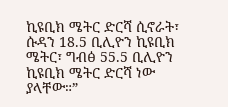ኪዩቢክ ሜትር ድርሻ ሲኖራት፣ ሱዳን 18.5 ቢሊዮን ኪዩቢክ ሜትር፣ ግብፅ 55.5 ቢሊዮን ኪዩቢክ ሜትር ድርሻ ነው ያላቸው።”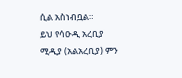ሲል አስነብቧል።
ይህ የሳዑዲ አረቢያ ሚዲያ (አልአረቢያ) ምን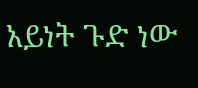አይነት ጉድ ነው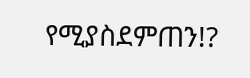የሚያስደምጠን!?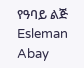የዓባይ ልጅ Esleman Abay